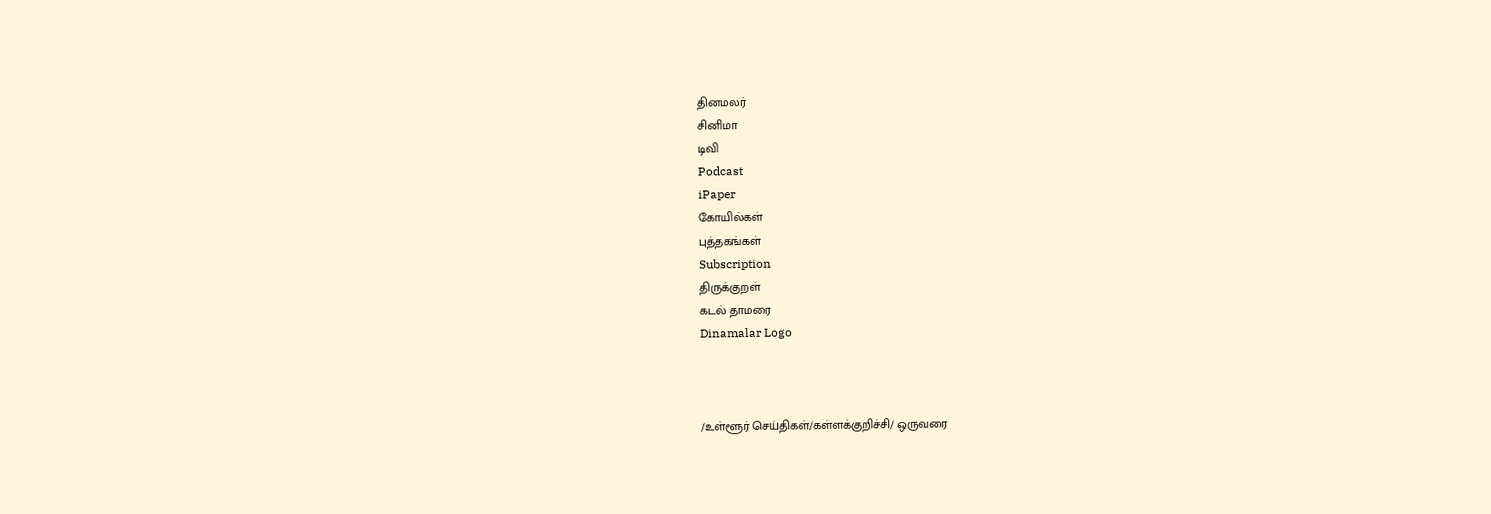தினமலர்
சினிமா
டிவி
Podcast
iPaper
கோயில்கள்
புத்தகங்கள்
Subscription
திருக்குறள்
கடல் தாமரை
Dinamalar Logo



/உள்ளூர் செய்திகள்/கள்ளக்குறிச்சி/ ஒருவரை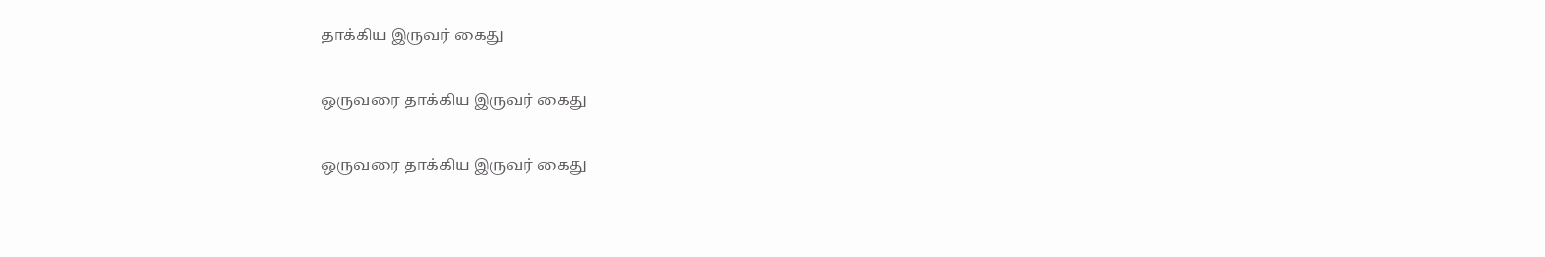தாக்கிய இருவர் கைது

ஒருவரை தாக்கிய இருவர் கைது

ஒருவரை தாக்கிய இருவர் கைது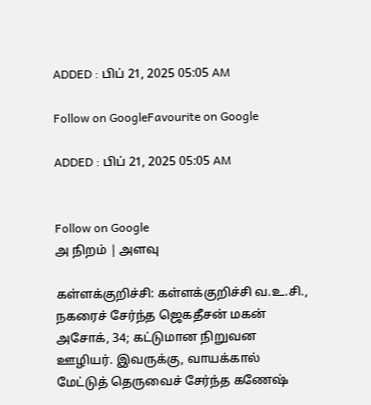ADDED : பிப் 21, 2025 05:05 AM

Follow on GoogleFavourite on Google

ADDED : பிப் 21, 2025 05:05 AM


Follow on Google
அ நிறம் | அளவு

கள்ளக்குறிச்சி: கள்ளக்குறிச்சி வ.உ.சி., நகரைச் சேர்ந்த ஜெகதீசன் மகன் அசோக், 34; கட்டுமான நிறுவன ஊழியர். இவருக்கு, வாயக்கால் மேட்டுத் தெருவைச் சேர்ந்த கணேஷ்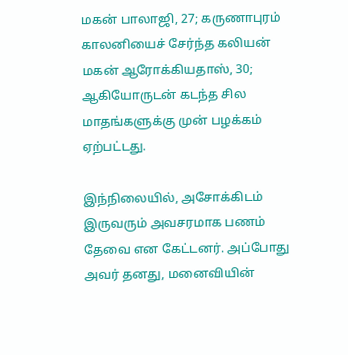மகன் பாலாஜி, 27; கருணாபுரம் காலனியைச் சேர்ந்த கலியன் மகன் ஆரோக்கியதாஸ், 30; ஆகியோருடன் கடந்த சில மாதங்களுக்கு முன் பழக்கம் ஏற்பட்டது.

இந்நிலையில், அசோக்கிடம் இருவரும் அவசரமாக பணம் தேவை என கேட்டனர். அப்போது அவர் தனது, மனைவியின்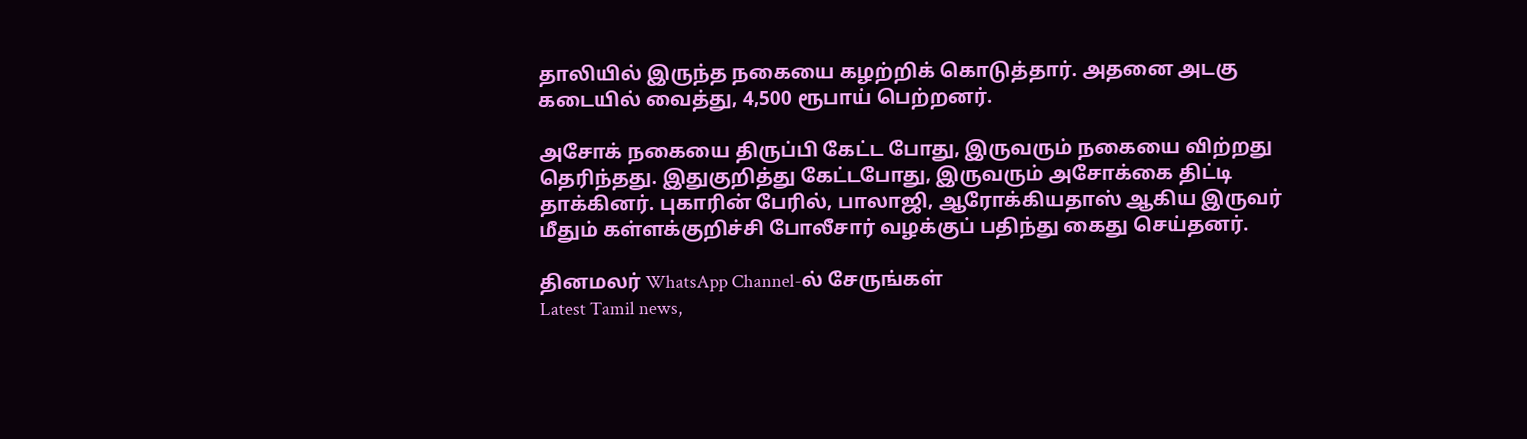தாலியில் இருந்த நகையை கழற்றிக் கொடுத்தார். அதனை அடகு கடையில் வைத்து, 4,500 ரூபாய் பெற்றனர்.

அசோக் நகையை திருப்பி கேட்ட போது, இருவரும் நகையை விற்றது தெரிந்தது. இதுகுறித்து கேட்டபோது, இருவரும் அசோக்கை திட்டி தாக்கினர். புகாரின் பேரில், பாலாஜி, ஆரோக்கியதாஸ் ஆகிய இருவர் மீதும் கள்ளக்குறிச்சி போலீசார் வழக்குப் பதிந்து கைது செய்தனர்.

தினமலர் WhatsApp Channel-ல் சேருங்கள்
Latest Tamil news,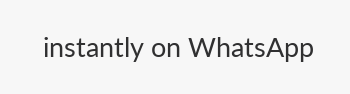instantly on WhatsApp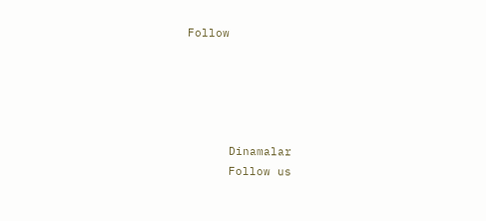Follow





      Dinamalar
      Follow us